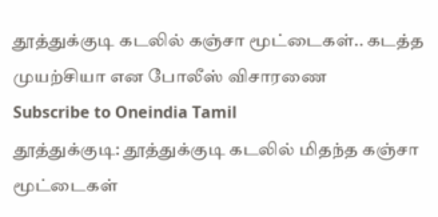தூத்துக்குடி கடலில் கஞ்சா மூட்டைகள்.. கடத்த முயற்சியா என போலீஸ் விசாரணை
Subscribe to Oneindia Tamil
தூத்துக்குடி: தூத்துக்குடி கடலில் மிதந்த கஞ்சா மூட்டைகள்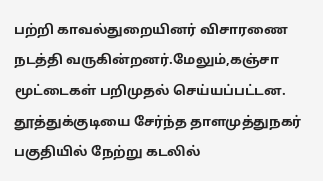பற்றி காவல்துறையினர் விசாரணை நடத்தி வருகின்றனர்.மேலும்,கஞ்சா மூட்டைகள் பறிமுதல் செய்யப்பட்டன.
தூத்துக்குடியை சேர்ந்த தாளமுத்துநகர் பகுதியில் நேற்று கடலில்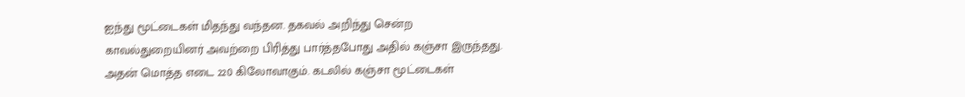ஐந்து மூட்டைகள் மிதந்து வந்தன. தகவல் அறிந்து சென்ற காவல்துறையினர் அவற்றை பிரித்து பார்த்தபோது அதில் கஞ்சா இருந்தது.
அதன் மொத்த எடை 220 கிலோவாகும். கடலில் கஞ்சா மூட்டைகள்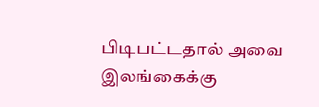பிடிபட்டதால் அவை இலங்கைக்கு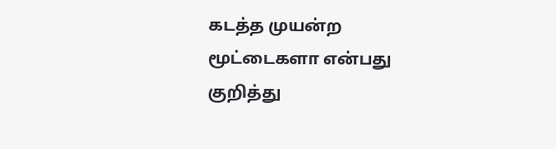கடத்த முயன்ற மூட்டைகளா என்பது குறித்து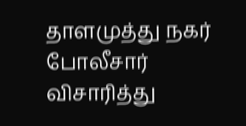தாளமுத்து நகர் போலீசார் விசாரித்து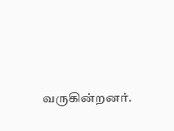வருகின்றனர்.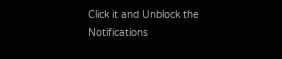Click it and Unblock the Notifications